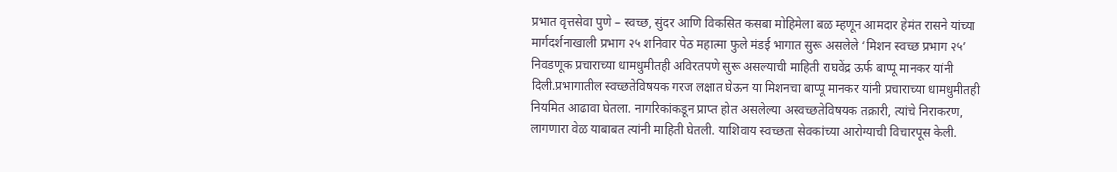प्रभात वृत्तसेवा पुणे – स्वच्छ, सुंदर आणि विकसित कसबा मोहिमेला बळ म्हणून आमदार हेमंत रासने यांच्या मार्गदर्शनाखाली प्रभाग २५ शनिवार पेठ महात्मा फुले मंडई भागात सुरू असलेले ‘मिशन स्वच्छ प्रभाग २५’ निवडणूक प्रचाराच्या धामधुमीतही अविरतपणे सुरू असल्याची माहिती राघवेंद्र ऊर्फ बाप्पू मानकर यांनी दिली.प्रभागातील स्वच्छतेविषयक गरज लक्षात घेऊन या मिशनचा बाप्पू मानकर यांनी प्रचाराच्या धामधुमीतही नियमित आढावा घेतला. नागरिकांकडून प्राप्त होत असलेल्या अस्वच्छतेविषयक तक्रारी, त्यांचे निराकरण, लागणारा वेळ याबाबत त्यांनी माहिती घेतली. याशिवाय स्वच्छता सेवकांच्या आरोग्याची विचारपूस केली.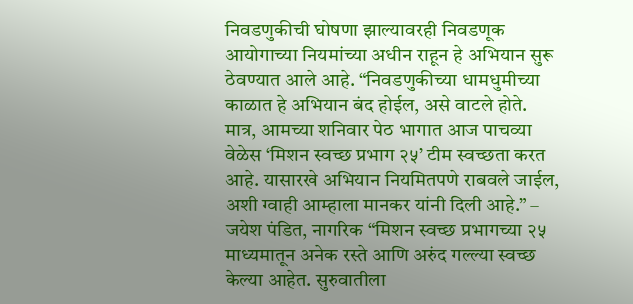निवडणुकीची घोषणा झाल्यावरही निवडणूक आयोगाच्या नियमांच्या अधीन राहून हे अभियान सुरू ठेवण्यात आले आहे. “निवडणुकीच्या धामधुमीच्या काळात हे अभियान बंद होईल, असे वाटले होते. मात्र, आमच्या शनिवार पेठ भागात आज पाचव्या वेळेस ‘मिशन स्वच्छ प्रभाग २५’ टीम स्वच्छता करत आहे. यासारखे अभियान नियमितपणे राबवले जाईल, अशी ग्वाही आम्हाला मानकर यांनी दिली आहे.” – जयेश पंडित, नागरिक “मिशन स्वच्छ प्रभागच्या २५ माध्यमातून अनेक रस्ते आणि अरुंद गल्ल्या स्वच्छ केल्या आहेत. सुरुवातीला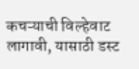कचऱ्याची विल्हेवाट लागावी, यासाठी डस्ट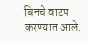बिनचे वाटप करण्यात आले.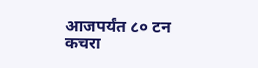आजपर्यंत ८० टन कचरा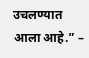उचलण्यात आला आहे.” –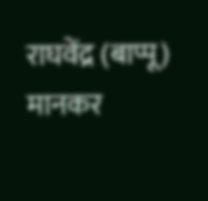राघवेंद्र (बाप्पू) मानकर